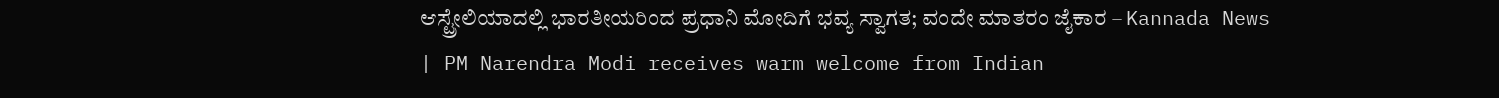ಆಸ್ಟ್ರೇಲಿಯಾದಲ್ಲಿ ಭಾರತೀಯರಿಂದ ಪ್ರಧಾನಿ ಮೋದಿಗೆ ಭವ್ಯ ಸ್ವಾಗತ; ವಂದೇ ಮಾತರಂ ಜೈಕಾರ – Kannada News | PM Narendra Modi receives warm welcome from Indian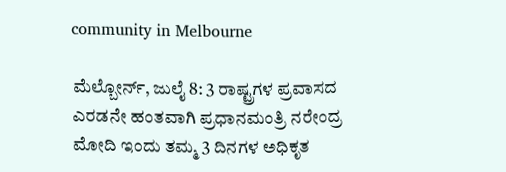community in Melbourne

ಮೆಲ್ಬೋರ್ನ್, ಜುಲೈ 8: 3 ರಾಷ್ಟ್ರಗಳ ಪ್ರವಾಸದ ಎರಡನೇ ಹಂತವಾಗಿ ಪ್ರಧಾನಮಂತ್ರಿ ನರೇಂದ್ರ ಮೋದಿ ಇಂದು ತಮ್ಮ 3 ದಿನಗಳ ಅಧಿಕೃತ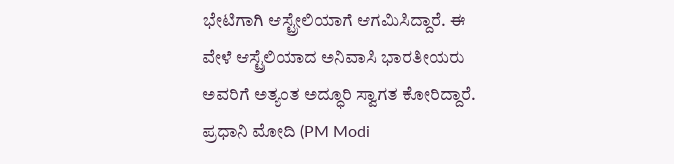ಭೇಟಿಗಾಗಿ ಆಸ್ಟ್ರೇಲಿಯಾಗೆ ಆಗಮಿಸಿದ್ದಾರೆ. ಈ ವೇಳೆ ಆಸ್ಟ್ರೆಲಿಯಾದ ಅನಿವಾಸಿ ಭಾರತೀಯರು ಅವರಿಗೆ ಅತ್ಯಂತ ಅದ್ಧೂರಿ ಸ್ವಾಗತ ಕೋರಿದ್ದಾರೆ. ಪ್ರಧಾನಿ ಮೋದಿ (PM Modi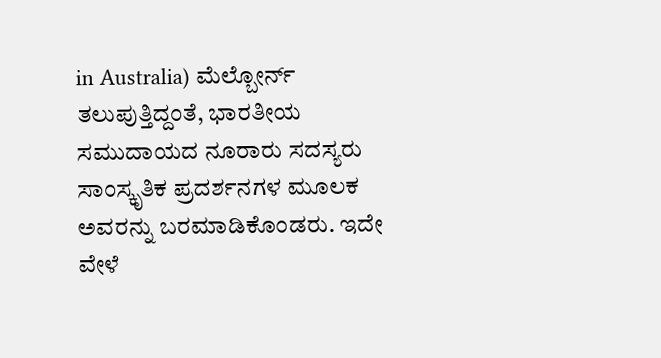in Australia) ಮೆಲ್ಬೋರ್ನ್ ತಲುಪುತ್ತಿದ್ದಂತೆ, ಭಾರತೀಯ ಸಮುದಾಯದ ನೂರಾರು ಸದಸ್ಯರು ಸಾಂಸ್ಕೃತಿಕ ಪ್ರದರ್ಶನಗಳ ಮೂಲಕ ಅವರನ್ನು ಬರಮಾಡಿಕೊಂಡರು. ಇದೇ ವೇಳೆ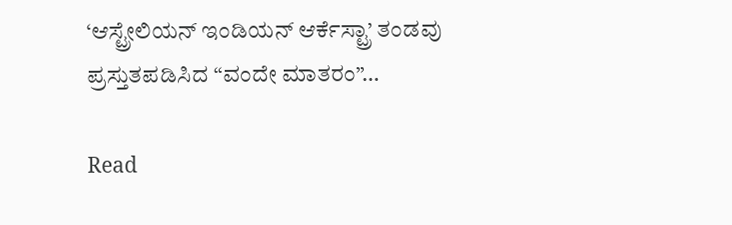‘ಆಸ್ಟ್ರೇಲಿಯನ್ ಇಂಡಿಯನ್ ಆರ್ಕೆಸ್ಟ್ರಾ’ ತಂಡವು ಪ್ರಸ್ತುತಪಡಿಸಿದ “ವಂದೇ ಮಾತರಂ”…

Read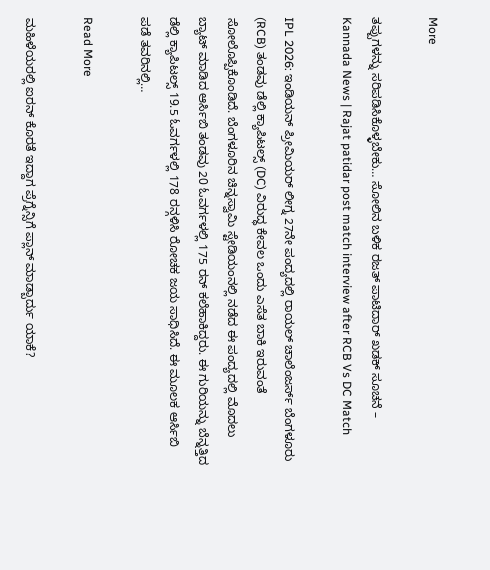More

ತಪ್ಪುಗಳನ್ನು ಸರಿಪಡಿಸಿಕೊಳ್ಳಬೇಕು… ಸೋಲಿನ ಬಳಿಕ ರಜತ್ ಪಾಟಿದಾರ್ ಖಡಕ್ ಸೂಚನೆ – Kannada News | Rajat patidar post match interview after RCB Vs DC Match

IPL 2026: ಇಂಡಿಯನ್ ಪ್ರೀಮಿಯರ್ ಲೀಗ್ನ 27ನೇ ಪಂದ್ಯದಲ್ಲಿ ರಾಯಲ್ ಚಾಲೆಂಜರ್ಸ್ ಬೆಂಗಳೂರು (RCB) ತಂಡವು ಡೆಲ್ಲಿ ಕ್ಯಾಪಿಟಲ್ಸ್ (DC) ವಿರುದ್ಧ ಕೇವಲ ಒಂದು ಎಸೆತ ಬಾಕಿ ಇರುವಂತೆ ಸೋಲೊಪ್ಪಿಕೊಂಡಿದೆ. ಬೆಂಗಳೂರಿನ ಚಿನ್ನಸ್ವಾಮಿ ಸ್ಟೇಡಿಯಂನಲ್ಲಿ ನಡೆದ ಈ ಪಂದ್ಯದಲ್ಲಿ ಮೊದಲು ಬ್ಯಾಟ್ ಮಾಡಿದ ಆರ್ಸಿಬಿ ತಂಡವು 20 ಓವರ್ಗಳಲ್ಲಿ 175 ರನ್ ಕಲೆಹಾಕಿದ್ದರು. ಈ ಗುರಿಯನ್ನು ಬೆನ್ನತ್ತಿದ ಡೆಲ್ಲಿ ಕ್ಯಾಪಿಟಲ್ಸ್ 19.5 ಓವರ್ಗಳಲ್ಲಿ 178 ರನ್ಗಳಿಸಿ ರೋಚಕ ಜಯ ಸಾಧಿಸಿದೆ. ಈ ಮೂಲಕ ಆರ್ಸಿಬಿ ಪಡೆ ತವರಿನಲ್ಲಿ…

Read More

ಮಹಿಳೆಯರಲ್ಲಿ ಐರನ್ ಕೊರತೆ ಇದ್ದಾಗ ಪ್ರೆಗ್ನೆನ್ಸಿಗೆ ಪ್ಲಾನ್ ಮಾಡ್ಬಾರ್ದು ಯಾಕೆ?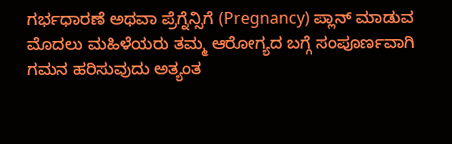ಗರ್ಭಧಾರಣೆ ಅಥವಾ ಪ್ರೆಗ್ನೆನ್ಸಿಗೆ (Pregnancy) ಪ್ಲಾನ್ ಮಾಡುವ ಮೊದಲು ಮಹಿಳೆಯರು ತಮ್ಮ ಆರೋಗ್ಯದ ಬಗ್ಗೆ ಸಂಪೂರ್ಣವಾಗಿ ಗಮನ ಹರಿಸುವುದು ಅತ್ಯಂತ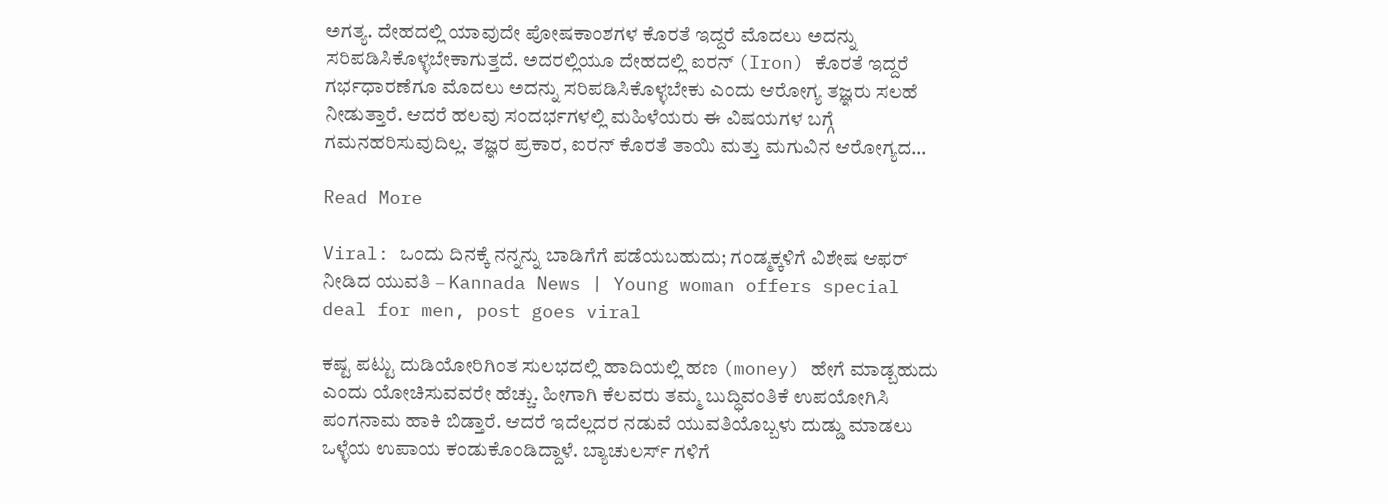ಅಗತ್ಯ. ದೇಹದಲ್ಲಿ ಯಾವುದೇ ಪೋಷಕಾಂಶಗಳ ಕೊರತೆ ಇದ್ದರೆ ಮೊದಲು ಅದನ್ನು ಸರಿಪಡಿಸಿಕೊಳ್ಳಬೇಕಾಗುತ್ತದೆ. ಅದರಲ್ಲಿಯೂ ದೇಹದಲ್ಲಿ ಐರನ್ (Iron) ಕೊರತೆ ಇದ್ದರೆ ಗರ್ಭಧಾರಣೆಗೂ ಮೊದಲು ಅದನ್ನು ಸರಿಪಡಿಸಿಕೊಳ್ಳಬೇಕು ಎಂದು ಆರೋಗ್ಯ ತಜ್ಞರು ಸಲಹೆ ನೀಡುತ್ತಾರೆ. ಆದರೆ ಹಲವು ಸಂದರ್ಭಗಳಲ್ಲಿ ಮಹಿಳೆಯರು ಈ ವಿಷಯಗಳ ಬಗ್ಗೆ ಗಮನಹರಿಸುವುದಿಲ್ಲ. ತಜ್ಞರ ಪ್ರಕಾರ, ಐರನ್ ಕೊರತೆ ತಾಯಿ ಮತ್ತು ಮಗುವಿನ ಆರೋಗ್ಯದ…

Read More

Viral: ಒಂದು ದಿನಕ್ಕೆ ನನ್ನನ್ನು ಬಾಡಿಗೆಗೆ ಪಡೆಯಬಹುದು; ಗಂಡ್ಮಕ್ಕಳಿಗೆ ವಿಶೇಷ ಆಫರ್ ನೀಡಿದ ಯುವತಿ – Kannada News | Young woman offers special deal for men, post goes viral

ಕಷ್ಟ ಪಟ್ಟು ದುಡಿಯೋರಿಗಿಂತ ಸುಲಭದಲ್ಲಿ ಹಾದಿಯಲ್ಲಿ ಹಣ (money) ಹೇಗೆ ಮಾಡ್ಬಹುದು ಎಂದು ಯೋಚಿಸುವವರೇ ಹೆಚ್ಚು. ಹೀಗಾಗಿ ಕೆಲವರು ತಮ್ಮ ಬುದ್ಧಿವಂತಿಕೆ ಉಪಯೋಗಿಸಿ ಪಂಗನಾಮ ಹಾಕಿ ಬಿಡ್ತಾರೆ. ಆದರೆ ಇದೆಲ್ಲದರ ನಡುವೆ ಯುವತಿಯೊಬ್ಬಳು ದುಡ್ಡು ಮಾಡಲು ಒಳ್ಳೆಯ ಉಪಾಯ ಕಂಡುಕೊಂಡಿದ್ದಾಳೆ. ಬ್ಯಾಚುಲರ್ಸ್ ಗಳಿಗೆ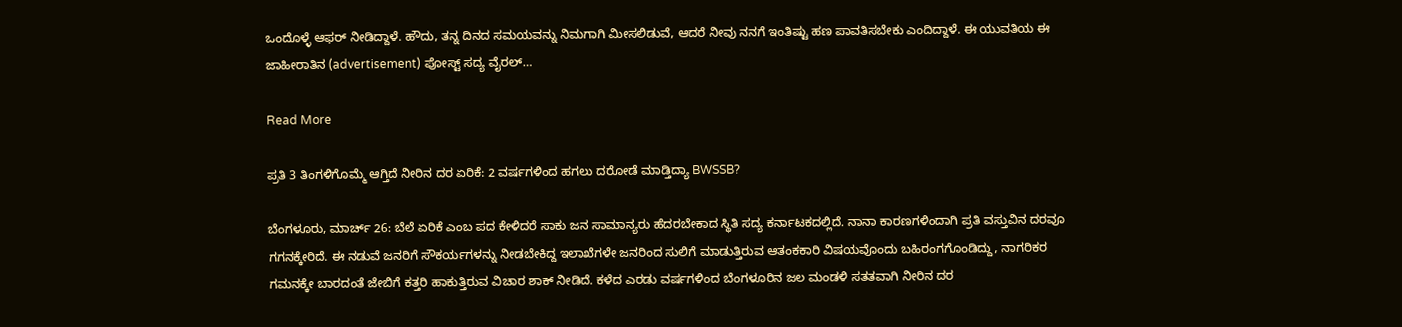ಒಂದೊಳ್ಳೆ ಆಫರ್ ನೀಡಿದ್ದಾಳೆ. ಹೌದು, ತನ್ನ ದಿನದ ಸಮಯವನ್ನು ನಿಮಗಾಗಿ ಮೀಸಲಿಡುವೆ, ಆದರೆ ನೀವು ನನಗೆ ಇಂತಿಷ್ಟು ಹಣ ಪಾವತಿಸಬೇಕು ಎಂದಿದ್ದಾಳೆ. ಈ ಯುವತಿಯ ಈ ಜಾಹೀರಾತಿನ (advertisement) ಪೋಸ್ಟ್ ಸದ್ಯ ವೈರಲ್…

Read More

ಪ್ರತಿ 3 ತಿಂಗಳಿಗೊಮ್ಮೆ ಆಗ್ತಿದೆ ನೀರಿನ ದರ ಏರಿಕೆ: 2 ವರ್ಷಗಳಿಂದ‌ ಹಗಲು ದರೋಡೆ ಮಾಡ್ತಿದ್ಯಾ BWSSB?

ಬೆಂಗಳೂರು, ಮಾರ್ಚ್ 26: ಬೆಲೆ ಏರಿಕೆ ಎಂಬ ಪದ ಕೇಳಿದರೆ ಸಾಕು ಜನ ಸಾಮಾನ್ಯರು ಹೆದರಬೇಕಾದ ಸ್ಥಿತಿ ಸದ್ಯ ಕರ್ನಾಟಕದಲ್ಲಿದೆ. ನಾನಾ ಕಾರಣಗಳಿಂದಾಗಿ ಪ್ರತಿ ವಸ್ತುವಿನ ದರವೂ ಗಗನಕ್ಕೇರಿದೆ. ಈ ನಡುವೆ ಜನರಿಗೆ ಸೌಕರ್ಯಗಳನ್ನು ನೀಡಬೇಕಿದ್ದ ಇಲಾಖೆಗಳೇ ಜನರಿಂದ ಸುಲಿಗೆ ಮಾಡುತ್ತಿರುವ ಆತಂಕಕಾರಿ ವಿಷಯವೊಂದು ಬಹಿರಂಗಗೊಂಡಿದ್ದು, ನಾಗರಿಕರ ಗಮನಕ್ಕೇ ಬಾರದಂತೆ ಜೇಬಿಗೆ ಕತ್ತರಿ ಹಾಕುತ್ತಿರುವ ವಿಚಾರ ಶಾಕ್ ನೀಡಿದೆ. ಕಳೆದ ಎರಡು ವರ್ಷಗಳಿಂದ‌ ಬೆಂಗಳೂರಿನ ಜಲ ಮಂಡಳಿ ಸತತವಾಗಿ ನೀರಿನ ದರ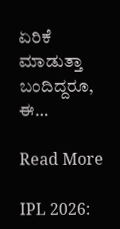ಏರಿಕೆ ಮಾಡುತ್ತಾ ಬಂದಿದ್ದರೂ, ಈ…

Read More

IPL 2026: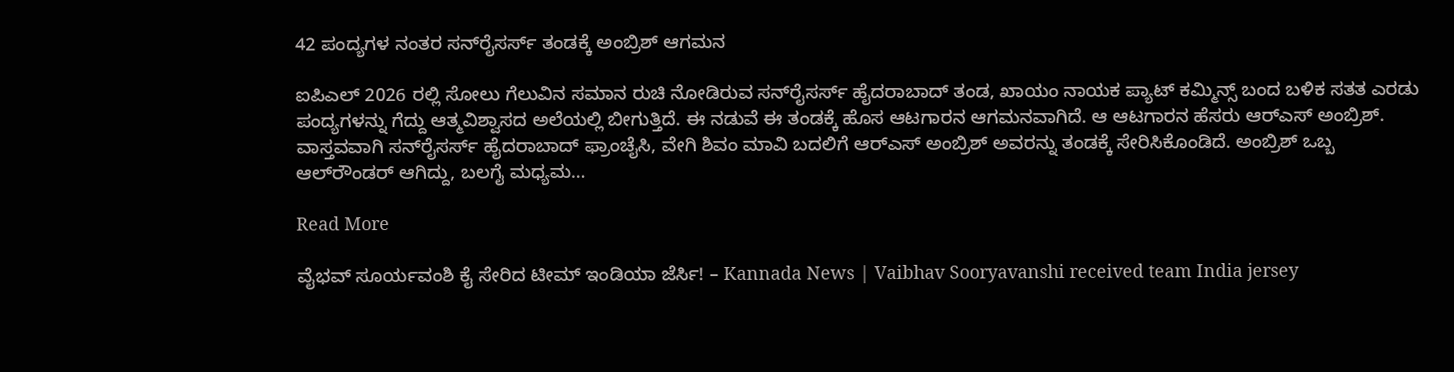42 ಪಂದ್ಯಗಳ ನಂತರ ಸನ್‌ರೈಸರ್ಸ್ ತಂಡಕ್ಕೆ ಅಂಬ್ರಿಶ್ ಆಗಮನ

ಐಪಿಎಲ್ 2026 ರಲ್ಲಿ ಸೋಲು ಗೆಲುವಿನ ಸಮಾನ ರುಚಿ ನೋಡಿರುವ ಸನ್‌ರೈಸರ್ಸ್ ಹೈದರಾಬಾದ್ ತಂಡ, ಖಾಯಂ ನಾಯಕ ಪ್ಯಾಟ್ ಕಮ್ಮಿನ್ಸ್ ಬಂದ ಬಳಿಕ ಸತತ ಎರಡು ಪಂದ್ಯಗಳನ್ನು ಗೆದ್ದು ಆತ್ಮವಿಶ್ವಾಸದ ಅಲೆಯಲ್ಲಿ ಬೀಗುತ್ತಿದೆ. ಈ ನಡುವೆ ಈ ತಂಡಕ್ಕೆ ಹೊಸ ಆಟಗಾರನ ಆಗಮನವಾಗಿದೆ. ಆ ಆಟಗಾರನ ಹೆಸರು ಆರ್‌ಎಸ್ ಅಂಬ್ರಿಶ್. ವಾಸ್ತವವಾಗಿ ಸನ್‌ರೈಸರ್ಸ್ ಹೈದರಾಬಾದ್ ಫ್ರಾಂಚೈಸಿ, ವೇಗಿ ಶಿವಂ ಮಾವಿ ಬದಲಿಗೆ ಆರ್‌ಎಸ್ ಅಂಬ್ರಿಶ್ ಅವರನ್ನು ತಂಡಕ್ಕೆ ಸೇರಿಸಿಕೊಂಡಿದೆ. ಅಂಬ್ರಿಶ್ ಒಬ್ಬ ಆಲ್‌ರೌಂಡರ್ ಆಗಿದ್ದು, ಬಲಗೈ ಮಧ್ಯಮ…

Read More

ವೈಭವ್ ಸೂರ್ಯವಂಶಿ ಕೈ ಸೇರಿದ ಟೀಮ್ ಇಂಡಿಯಾ ಜೆರ್ಸಿ! – Kannada News | Vaibhav Sooryavanshi received team India jersey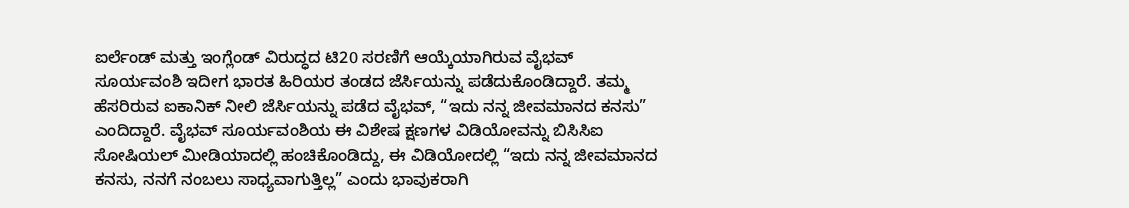ಐರ್ಲೆಂಡ್ ಮತ್ತು ಇಂಗ್ಲೆಂಡ್ ವಿರುದ್ಧದ ಟಿ20 ಸರಣಿಗೆ ಆಯ್ಕೆಯಾಗಿರುವ ವೈಭವ್ ಸೂರ್ಯವಂಶಿ ಇದೀಗ ಭಾರತ ಹಿರಿಯರ ತಂಡದ ಜೆರ್ಸಿಯನ್ನು ಪಡೆದುಕೊಂಡಿದ್ದಾರೆ. ತಮ್ಮ ಹೆಸರಿರುವ ಐಕಾನಿಕ್ ನೀಲಿ ಜೆರ್ಸಿಯನ್ನು ಪಡೆದ ವೈಭವ್, “ಇದು ನನ್ನ ಜೀವಮಾನದ ಕನಸು” ಎಂದಿದ್ದಾರೆ. ವೈಭವ್ ಸೂರ್ಯವಂಶಿಯ ಈ ವಿಶೇಷ ಕ್ಷಣಗಳ ವಿಡಿಯೋವನ್ನು ಬಿಸಿಸಿಐ ಸೋಷಿಯಲ್ ಮೀಡಿಯಾದಲ್ಲಿ ಹಂಚಿಕೊಂಡಿದ್ದು, ಈ ವಿಡಿಯೋದಲ್ಲಿ “ಇದು ನನ್ನ ಜೀವಮಾನದ ಕನಸು, ನನಗೆ ನಂಬಲು ಸಾಧ್ಯವಾಗುತ್ತಿಲ್ಲ” ಎಂದು ಭಾವುಕರಾಗಿ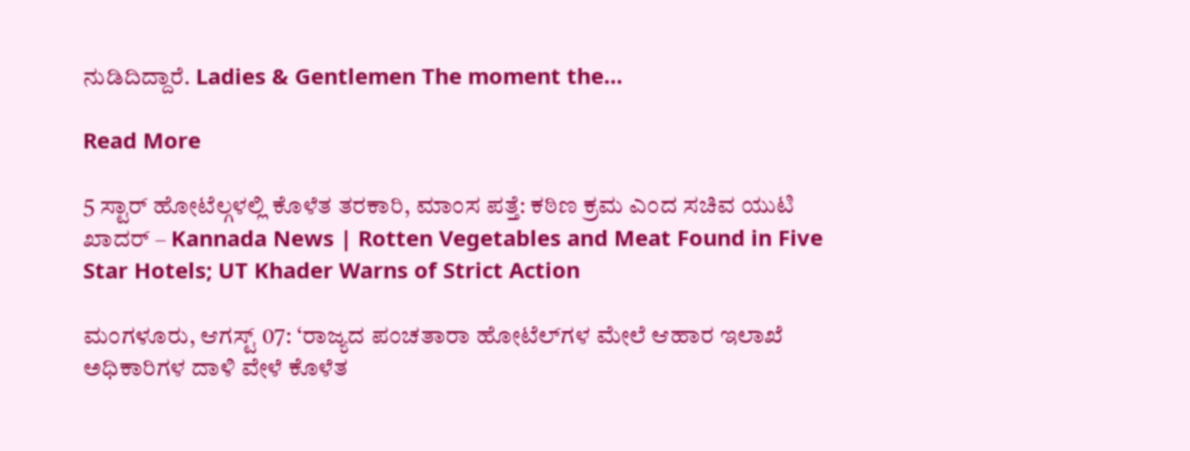ನುಡಿದಿದ್ದಾರೆ. Ladies & Gentlemen The moment the…

Read More

5 ಸ್ಟಾರ್ ಹೋಟೆಲ್ಗಳಲ್ಲಿ ಕೊಳೆತ ತರಕಾರಿ, ಮಾಂಸ ಪತ್ತೆ: ಕಠಿಣ ಕ್ರಮ ಎಂದ ಸಚಿವ ಯುಟಿ ಖಾದರ್ – Kannada News | Rotten Vegetables and Meat Found in Five Star Hotels; UT Khader Warns of Strict Action

ಮಂಗಳೂರು, ಆಗಸ್ಟ್ 07: ‘ರಾಜ್ಯದ ಪಂಚತಾರಾ ಹೋಟೆಲ್‌ಗಳ ಮೇಲೆ ಆಹಾರ ಇಲಾಖೆ ಅಧಿಕಾರಿಗಳ ದಾಳಿ ವೇಳೆ ಕೊಳೆತ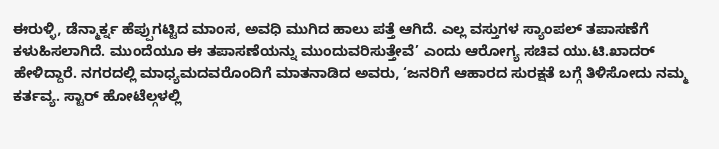ಈರುಳ್ಳಿ, ಡೆನ್ಮಾರ್ಕ್ನ ಹೆಪ್ಪುಗಟ್ಟಿದ ಮಾಂಸ, ಅವಧಿ ಮುಗಿದ ಹಾಲು ಪತ್ತೆ ಆಗಿದೆ. ಎಲ್ಲ ವಸ್ತುಗಳ ಸ್ಯಾಂಪಲ್ ತಪಾಸಣೆಗೆ ಕಳುಹಿಸಲಾಗಿದೆ. ಮುಂದೆಯೂ ಈ ತಪಾಸಣೆಯನ್ನು ಮುಂದುವರಿಸುತ್ತೇವೆ’ ಎಂದು ಆರೋಗ್ಯ ಸಚಿವ ಯು.ಟಿ.ಖಾದರ್ ಹೇಳಿದ್ದಾರೆ. ನಗರದಲ್ಲಿ ಮಾಧ್ಯಮದವರೊಂದಿಗೆ ಮಾತನಾಡಿದ ಅವರು, ‘ಜನರಿಗೆ ಆಹಾರದ ಸುರಕ್ಷತೆ ಬಗ್ಗೆ ತಿಳಿಸೋದು ನಮ್ಮ ಕರ್ತವ್ಯ. ಸ್ಟಾರ್ ಹೋಟೆಲ್ಗಳಲ್ಲಿ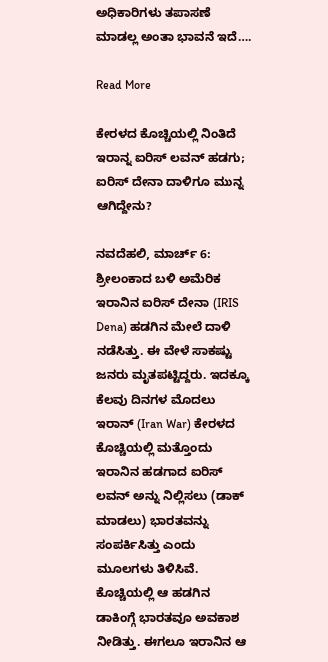ಅಧಿಕಾರಿಗಳು ತಪಾಸಣೆ ಮಾಡಲ್ಲ ಅಂತಾ ಭಾವನೆ ಇದೆ….

Read More

ಕೇರಳದ ಕೊಚ್ಚಿಯಲ್ಲಿ ನಿಂತಿದೆ ಇರಾನ್ನ ಐರಿಸ್ ಲವನ್ ಹಡಗು; ಐರಿಸ್ ದೇನಾ ದಾಳಿಗೂ ಮುನ್ನ ಆಗಿದ್ದೇನು?

ನವದೆಹಲಿ, ಮಾರ್ಚ್ 6: ಶ್ರೀಲಂಕಾದ ಬಳಿ ಅಮೆರಿಕ ಇರಾನಿನ ಐರಿಸ್ ದೇನಾ (IRIS Dena) ಹಡಗಿನ ಮೇಲೆ ದಾಳಿ ನಡೆಸಿತ್ತು. ಈ ವೇಳೆ ಸಾಕಷ್ಟು ಜನರು ಮೃತಪಟ್ಟಿದ್ದರು. ಇದಕ್ಕೂ ಕೆಲವು ದಿನಗಳ ಮೊದಲು ಇರಾನ್ (Iran War) ಕೇರಳದ ಕೊಚ್ಚಿಯಲ್ಲಿ ಮತ್ತೊಂದು ಇರಾನಿನ ಹಡಗಾದ ಐರಿಸ್ ಲವನ್ ಅನ್ನು ನಿಲ್ಲಿಸಲು (ಡಾಕ್ ಮಾಡಲು) ಭಾರತವನ್ನು ಸಂಪರ್ಕಿಸಿತ್ತು ಎಂದು ಮೂಲಗಳು ತಿಳಿಸಿವೆ. ಕೊಚ್ಚಿಯಲ್ಲಿ ಆ ಹಡಗಿನ ಡಾಕಿಂಗ್ಗೆ ಭಾರತವೂ ಅವಕಾಶ ನೀಡಿತ್ತು. ಈಗಲೂ ಇರಾನಿನ ಆ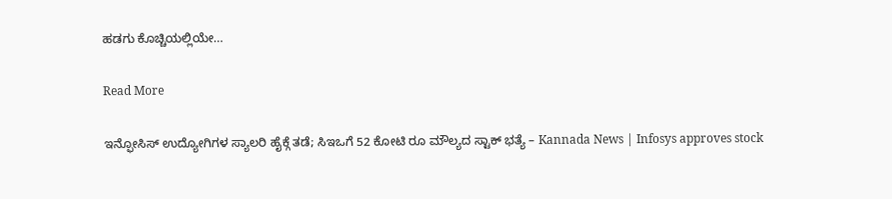ಹಡಗು ಕೊಚ್ಚಿಯಲ್ಲಿಯೇ…

Read More

ಇನ್ಫೋಸಿಸ್ ಉದ್ಯೋಗಿಗಳ ಸ್ಯಾಲರಿ ಹೈಕ್ಗೆ ತಡೆ; ಸಿಇಒಗೆ 52 ಕೋಟಿ ರೂ ಮೌಲ್ಯದ ಸ್ಟಾಕ್ ಭತ್ಯೆ – Kannada News | Infosys approves stock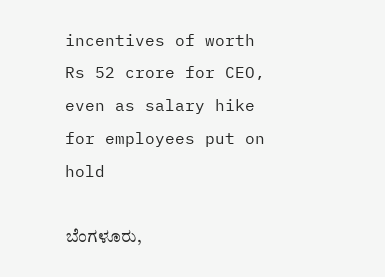incentives of worth Rs 52 crore for CEO, even as salary hike for employees put on hold

ಬೆಂಗಳೂರು,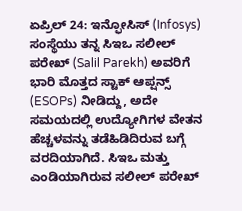ಏಪ್ರಿಲ್ 24: ಇನ್ಫೋಸಿಸ್ (Infosys) ಸಂಸ್ಥೆಯು ತನ್ನ ಸಿಇಒ ಸಲೀಲ್ ಪರೇಖ್ (Salil Parekh) ಅವರಿಗೆ ಭಾರಿ ಮೊತ್ತದ ಸ್ಟಾಕ್ ಆಪ್ಷನ್ಸ್ (ESOPs) ನೀಡಿದ್ದು, ಅದೇ ಸಮಯದಲ್ಲಿ ಉದ್ಯೋಗಿಗಳ ವೇತನ ಹೆಚ್ಚಳವನ್ನು ತಡೆಹಿಡಿದಿರುವ ಬಗ್ಗೆ ವರದಿಯಾಗಿದೆ. ಸಿಇಒ ಮತ್ತು ಎಂಡಿಯಾಗಿರುವ ಸಲೀಲ್ ಪರೇಖ್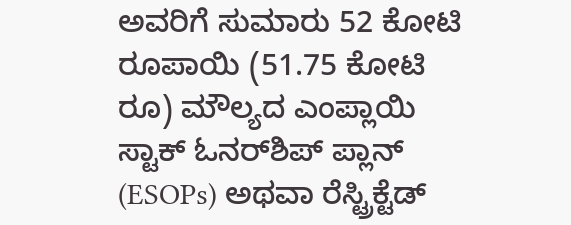ಅವರಿಗೆ ಸುಮಾರು 52 ಕೋಟಿ ರೂಪಾಯಿ (51.75 ಕೋಟಿ ರೂ) ಮೌಲ್ಯದ ಎಂಪ್ಲಾಯಿ ಸ್ಟಾಕ್ ಓನರ್‌ಶಿಪ್ ಪ್ಲಾನ್ (ESOPs) ಅಥವಾ ರೆಸ್ಟ್ರಿಕ್ಟೆಡ್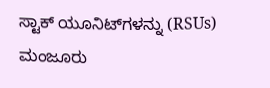ಸ್ಟಾಕ್ ಯೂನಿಟ್‌ಗಳನ್ನು (RSUs) ಮಂಜೂರು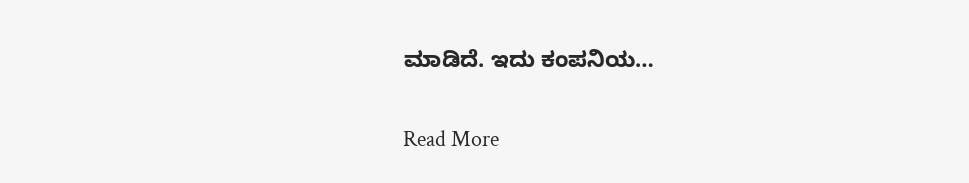ಮಾಡಿದೆ. ಇದು ಕಂಪನಿಯ…

Read More